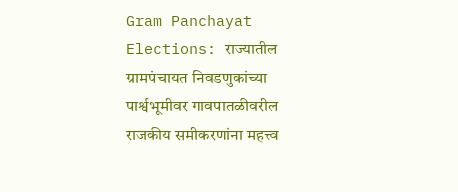Gram Panchayat Elections: राज्यातील ग्रामपंचायत निवडणुकांच्या पार्श्वभूमीवर गावपातळीवरील राजकीय समीकरणांना महत्त्व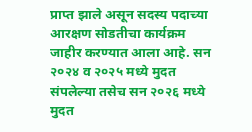प्राप्त झाले असून सदस्य पदाच्या आरक्षण सोडतीचा कार्यक्रम जाहीर करण्यात आला आहे. सन २०२४ व २०२५ मध्ये मुदत संपलेल्या तसेच सन २०२६ मध्ये मुदत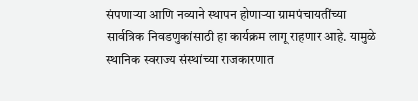संपणाऱ्या आणि नव्याने स्थापन होणाऱ्या ग्रामपंचायतींच्या सार्वत्रिक निवडणुकांसाठी हा कार्यक्रम लागू राहणार आहे. यामुळे स्थानिक स्वराज्य संस्थांच्या राजकारणात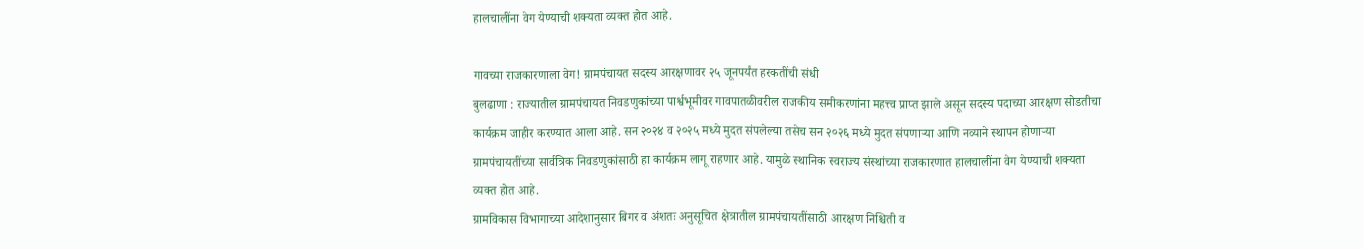हालचालींना वेग येण्याची शक्यता व्यक्त होत आहे.

गावच्या राजकारणाला वेग! ग्रामपंचायत सदस्य आरक्षणावर २५ जूनपर्यंत हरकतींची संधी
बुलढाणा : राज्यातील ग्रामपंचायत निवडणुकांच्या पार्श्वभूमीवर गावपातळीवरील राजकीय समीकरणांना महत्त्व प्राप्त झाले असून सदस्य पदाच्या आरक्षण सोडतीचा कार्यक्रम जाहीर करण्यात आला आहे. सन २०२४ व २०२५ मध्ये मुदत संपलेल्या तसेच सन २०२६ मध्ये मुदत संपणाऱ्या आणि नव्याने स्थापन होणाऱ्या ग्रामपंचायतींच्या सार्वत्रिक निवडणुकांसाठी हा कार्यक्रम लागू राहणार आहे. यामुळे स्थानिक स्वराज्य संस्थांच्या राजकारणात हालचालींना वेग येण्याची शक्यता व्यक्त होत आहे.
ग्रामविकास विभागाच्या आदेशानुसार बिगर व अंशतः अनुसूचित क्षेत्रातील ग्रामपंचायतींसाठी आरक्षण निश्चिती व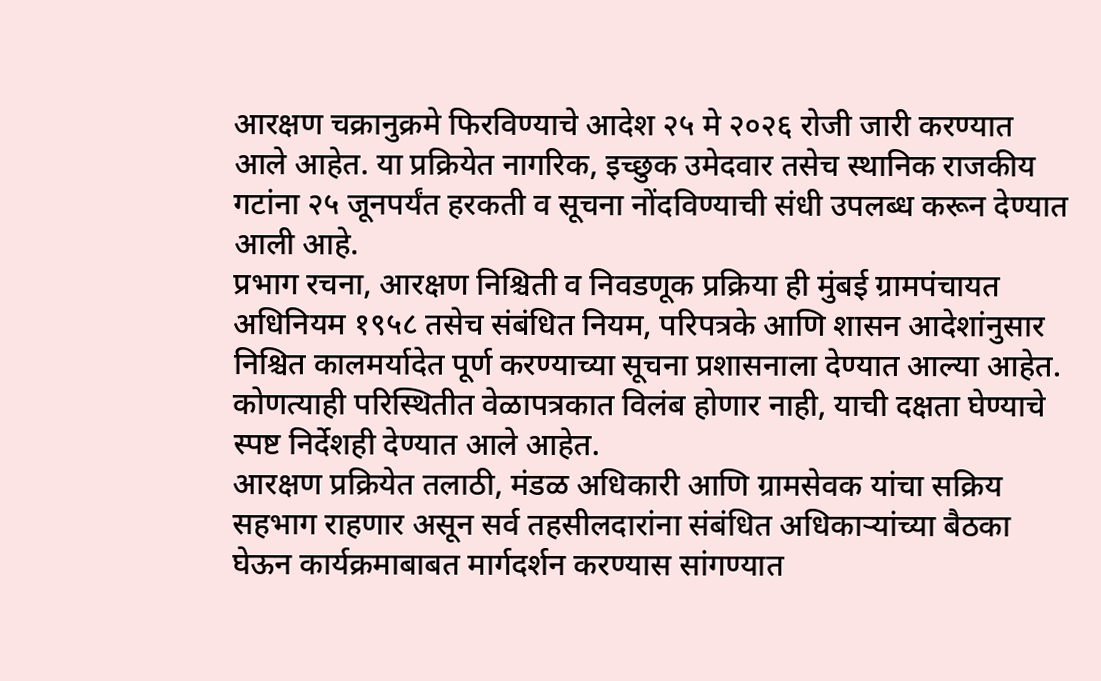आरक्षण चक्रानुक्रमे फिरविण्याचे आदेश २५ मे २०२६ रोजी जारी करण्यात आले आहेत. या प्रक्रियेत नागरिक, इच्छुक उमेदवार तसेच स्थानिक राजकीय गटांना २५ जूनपर्यंत हरकती व सूचना नोंदविण्याची संधी उपलब्ध करून देण्यात आली आहे.
प्रभाग रचना, आरक्षण निश्चिती व निवडणूक प्रक्रिया ही मुंबई ग्रामपंचायत अधिनियम १९५८ तसेच संबंधित नियम, परिपत्रके आणि शासन आदेशांनुसार निश्चित कालमर्यादेत पूर्ण करण्याच्या सूचना प्रशासनाला देण्यात आल्या आहेत. कोणत्याही परिस्थितीत वेळापत्रकात विलंब होणार नाही, याची दक्षता घेण्याचे स्पष्ट निर्देशही देण्यात आले आहेत.
आरक्षण प्रक्रियेत तलाठी, मंडळ अधिकारी आणि ग्रामसेवक यांचा सक्रिय सहभाग राहणार असून सर्व तहसीलदारांना संबंधित अधिकाऱ्यांच्या बैठका घेऊन कार्यक्रमाबाबत मार्गदर्शन करण्यास सांगण्यात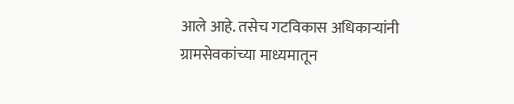आले आहे. तसेच गटविकास अधिकाऱ्यांनी ग्रामसेवकांच्या माध्यमातून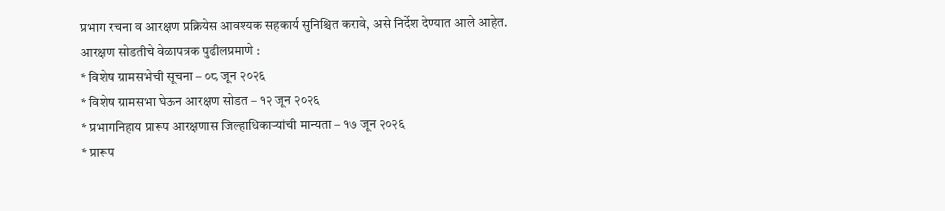प्रभाग रचना व आरक्षण प्रक्रियेस आवश्यक सहकार्य सुनिश्चित करावे, असे निर्देश देण्यात आले आहेत.
आरक्षण सोडतीचे वेळापत्रक पुढीलप्रमाणे :
* विशेष ग्रामसभेची सूचना – ०८ जून २०२६
* विशेष ग्रामसभा घेऊन आरक्षण सोडत – १२ जून २०२६
* प्रभागनिहाय प्रारूप आरक्षणास जिल्हाधिकाऱ्यांची मान्यता – १७ जून २०२६
* प्रारूप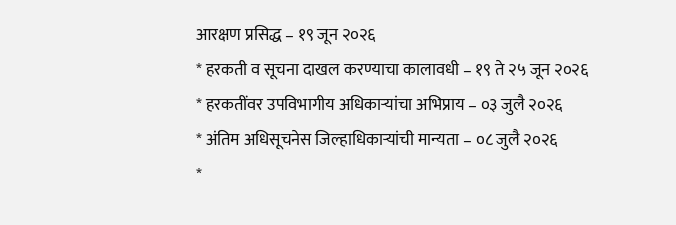आरक्षण प्रसिद्ध – १९ जून २०२६
* हरकती व सूचना दाखल करण्याचा कालावधी – १९ ते २५ जून २०२६
* हरकतींवर उपविभागीय अधिकाऱ्यांचा अभिप्राय – ०३ जुलै २०२६
* अंतिम अधिसूचनेस जिल्हाधिकाऱ्यांची मान्यता – ०८ जुलै २०२६
*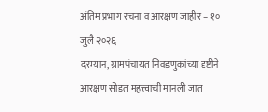अंतिम प्रभाग रचना व आरक्षण जाहीर – १० जुलै २०२६
दरम्यान, ग्रामपंचायत निवडणुकांच्या दृष्टीने आरक्षण सोडत महत्त्वाची मानली जात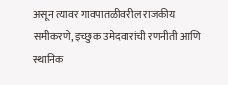असून त्यावर गावपातळीवरील राजकीय समीकरणे, इच्छुक उमेदवारांची रणनीती आणि स्थानिक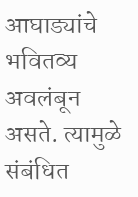आघाड्यांचे भवितव्य अवलंबून असते. त्यामुळे संबंधित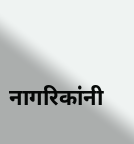नागरिकांनी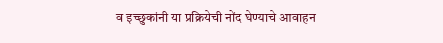व इच्छुकांनी या प्रक्रियेची नोंद घेण्याचे आवाहन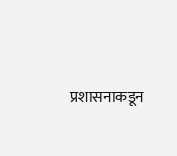प्रशासनाकडून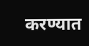करण्यात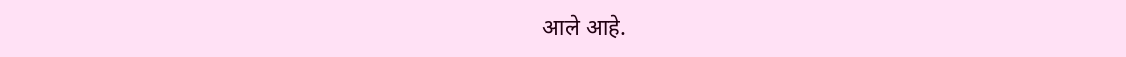आले आहे.